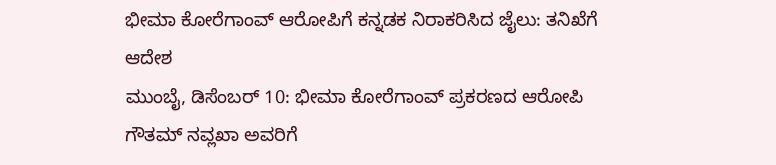ಭೀಮಾ ಕೋರೆಗಾಂವ್ ಆರೋಪಿಗೆ ಕನ್ನಡಕ ನಿರಾಕರಿಸಿದ ಜೈಲು: ತನಿಖೆಗೆ ಆದೇಶ
ಮುಂಬೈ, ಡಿಸೆಂಬರ್ 10: ಭೀಮಾ ಕೋರೆಗಾಂವ್ ಪ್ರಕರಣದ ಆರೋಪಿ ಗೌತಮ್ ನವ್ಲಖಾ ಅವರಿಗೆ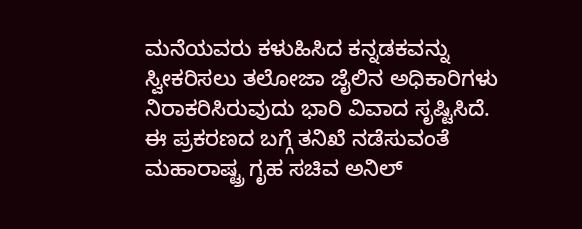ಮನೆಯವರು ಕಳುಹಿಸಿದ ಕನ್ನಡಕವನ್ನು ಸ್ವೀಕರಿಸಲು ತಲೋಜಾ ಜೈಲಿನ ಅಧಿಕಾರಿಗಳು ನಿರಾಕರಿಸಿರುವುದು ಭಾರಿ ವಿವಾದ ಸೃಷ್ಟಿಸಿದೆ. ಈ ಪ್ರಕರಣದ ಬಗ್ಗೆ ತನಿಖೆ ನಡೆಸುವಂತೆ ಮಹಾರಾಷ್ಟ್ರ ಗೃಹ ಸಚಿವ ಅನಿಲ್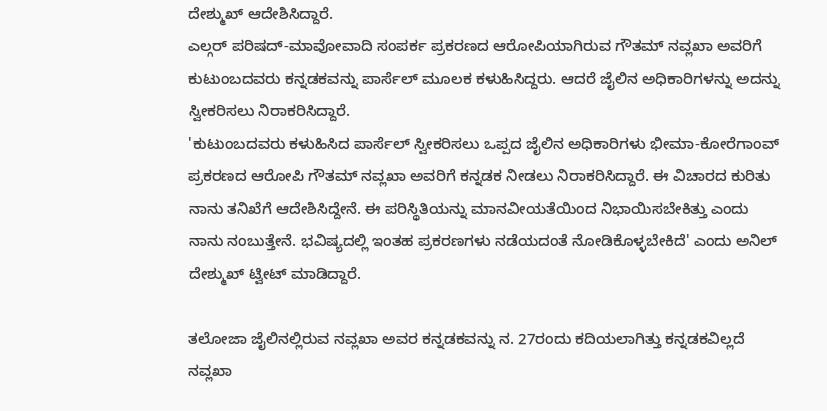ದೇಶ್ಮುಖ್ ಆದೇಶಿಸಿದ್ದಾರೆ.
ಎಲ್ಗರ್ ಪರಿಷದ್-ಮಾವೋವಾದಿ ಸಂಪರ್ಕ ಪ್ರಕರಣದ ಆರೋಪಿಯಾಗಿರುವ ಗೌತಮ್ ನವ್ಲಖಾ ಅವರಿಗೆ ಕುಟುಂಬದವರು ಕನ್ನಡಕವನ್ನು ಪಾರ್ಸೆಲ್ ಮೂಲಕ ಕಳುಹಿಸಿದ್ದರು. ಆದರೆ ಜೈಲಿನ ಅಧಿಕಾರಿಗಳನ್ನು ಅದನ್ನು ಸ್ವೀಕರಿಸಲು ನಿರಾಕರಿಸಿದ್ದಾರೆ.
'ಕುಟುಂಬದವರು ಕಳುಹಿಸಿದ ಪಾರ್ಸೆಲ್ ಸ್ವೀಕರಿಸಲು ಒಪ್ಪದ ಜೈಲಿನ ಅಧಿಕಾರಿಗಳು ಭೀಮಾ-ಕೋರೆಗಾಂವ್ ಪ್ರಕರಣದ ಆರೋಪಿ ಗೌತಮ್ ನವ್ಲಖಾ ಅವರಿಗೆ ಕನ್ನಡಕ ನೀಡಲು ನಿರಾಕರಿಸಿದ್ದಾರೆ. ಈ ವಿಚಾರದ ಕುರಿತು ನಾನು ತನಿಖೆಗೆ ಆದೇಶಿಸಿದ್ದೇನೆ. ಈ ಪರಿಸ್ಥಿತಿಯನ್ನು ಮಾನವೀಯತೆಯಿಂದ ನಿಭಾಯಿಸಬೇಕಿತ್ತು ಎಂದು ನಾನು ನಂಬುತ್ತೇನೆ. ಭವಿಷ್ಯದಲ್ಲಿ ಇಂತಹ ಪ್ರಕರಣಗಳು ನಡೆಯದಂತೆ ನೋಡಿಕೊಳ್ಳಬೇಕಿದೆ' ಎಂದು ಅನಿಲ್ ದೇಶ್ಮುಖ್ ಟ್ವೀಟ್ ಮಾಡಿದ್ದಾರೆ.

ತಲೋಜಾ ಜೈಲಿನಲ್ಲಿರುವ ನವ್ಲಖಾ ಅವರ ಕನ್ನಡಕವನ್ನು ನ. 27ರಂದು ಕದಿಯಲಾಗಿತ್ತು ಕನ್ನಡಕವಿಲ್ಲದೆ ನವ್ಲಖಾ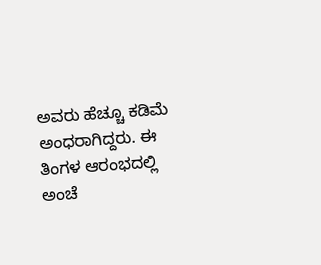ಅವರು ಹೆಚ್ಚೂ ಕಡಿಮೆ ಅಂಧರಾಗಿದ್ದರು. ಈ ತಿಂಗಳ ಆರಂಭದಲ್ಲಿ ಅಂಚೆ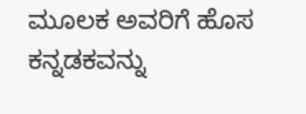ಮೂಲಕ ಅವರಿಗೆ ಹೊಸ ಕನ್ನಡಕವನ್ನು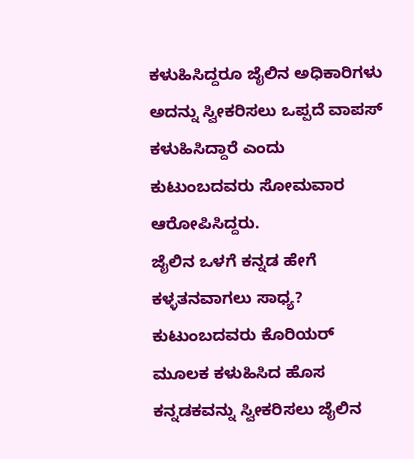ಕಳುಹಿಸಿದ್ದರೂ ಜೈಲಿನ ಅಧಿಕಾರಿಗಳು ಅದನ್ನು ಸ್ವೀಕರಿಸಲು ಒಪ್ಪದೆ ವಾಪಸ್ ಕಳುಹಿಸಿದ್ದಾರೆ ಎಂದು ಕುಟುಂಬದವರು ಸೋಮವಾರ ಆರೋಪಿಸಿದ್ದರು.
ಜೈಲಿನ ಒಳಗೆ ಕನ್ನಡ ಹೇಗೆ ಕಳ್ಳತನವಾಗಲು ಸಾಧ್ಯ? ಕುಟುಂಬದವರು ಕೊರಿಯರ್ ಮೂಲಕ ಕಳುಹಿಸಿದ ಹೊಸ ಕನ್ನಡಕವನ್ನು ಸ್ವೀಕರಿಸಲು ಜೈಲಿನ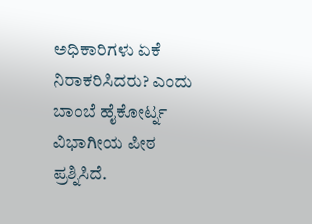ಅಧಿಕಾರಿಗಳು ಏಕೆ ನಿರಾಕರಿಸಿದರು? ಎಂದು ಬಾಂಬೆ ಹೈಕೋರ್ಟ್ನ ವಿಭಾಗೀಯ ಪೀಠ ಪ್ರಶ್ನಿಸಿದೆ.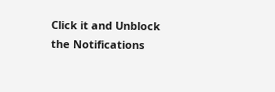Click it and Unblock the Notifications